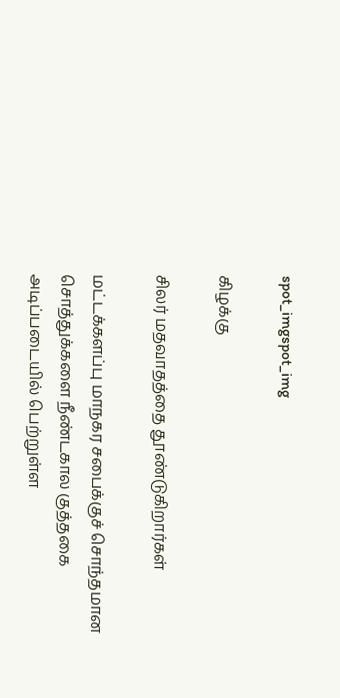spot_imgspot_img

கிழக்கு

சிலர் மதவாதத்தை தூண்டுகிறார்கள்

மட்டக்களப்பு மாநகர சபைக்குச் சொந்தமான சொத்துக்களை நீண்டகால குத்தகை அடிப்படையில் பெற்றுள்ள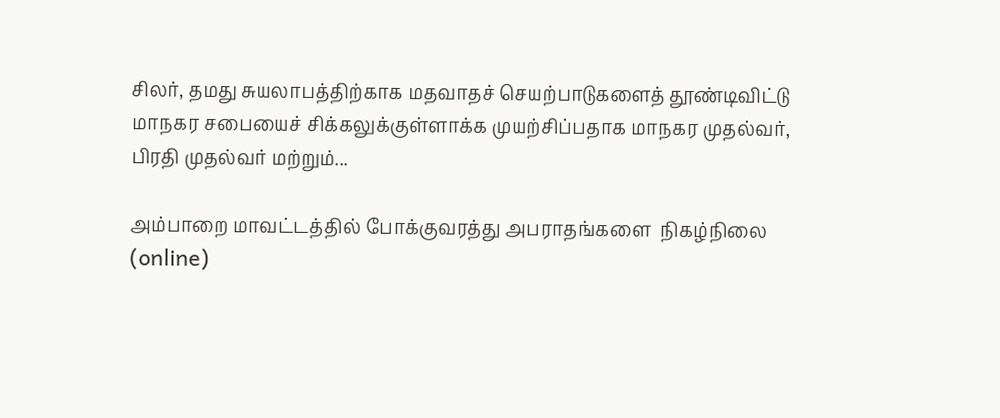சிலர், தமது சுயலாபத்திற்காக மதவாதச் செயற்பாடுகளைத் தூண்டிவிட்டு மாநகர சபையைச் சிக்கலுக்குள்ளாக்க முயற்சிப்பதாக மாநகர முதல்வர், பிரதி முதல்வர் மற்றும்...

அம்பாறை மாவட்டத்தில் போக்குவரத்து அபராதங்களை  நிகழ்நிலை (online)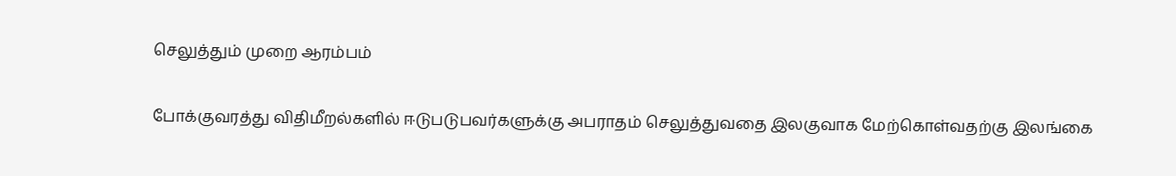செலுத்தும் முறை ஆரம்பம்

போக்குவரத்து விதிமீறல்களில் ஈடுபடுபவர்களுக்கு அபராதம் செலுத்துவதை இலகுவாக மேற்கொள்வதற்கு இலங்கை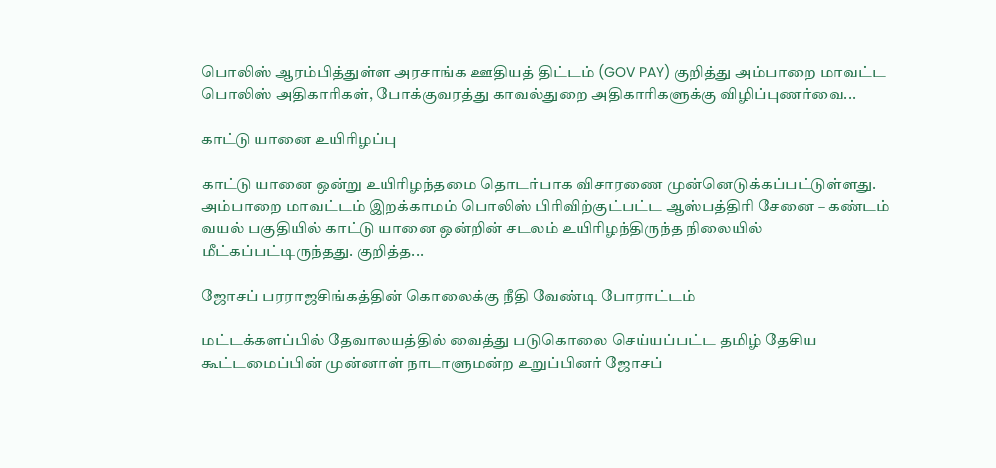பொலிஸ் ஆரம்பித்துள்ள அரசாங்க ஊதியத் திட்டம் (GOV PAY) குறித்து அம்பாறை மாவட்ட பொலிஸ் அதிகாரிகள், போக்குவரத்து காவல்துறை அதிகாரிகளுக்கு விழிப்புணர்வை...

காட்டு யானை உயிரிழப்பு

காட்டு யானை ஒன்று உயிரிழந்தமை தொடர்பாக விசாரணை முன்னெடுக்கப்பட்டுள்ளது. அம்பாறை மாவட்டம் இறக்காமம் பொலிஸ் பிரிவிற்குட்பட்ட ஆஸ்பத்திரி சேனை – கண்டம் வயல் பகுதியில் காட்டு யானை ஒன்றின் சடலம் உயிரிழந்திருந்த நிலையில் மீட்கப்பட்டிருந்தது. குறித்த...

ஜோசப் பரராஜசிங்கத்தின் கொலைக்கு நீதி வேண்டி போராட்டம்

மட்டக்களப்பில் தேவாலயத்தில் வைத்து படுகொலை செய்யப்பட்ட தமிழ் தேசிய கூட்டமைப்பின் முன்னாள் நாடாளுமன்ற உறுப்பினர் ஜோசப்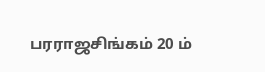பரராஜசிங்கம் 20 ம்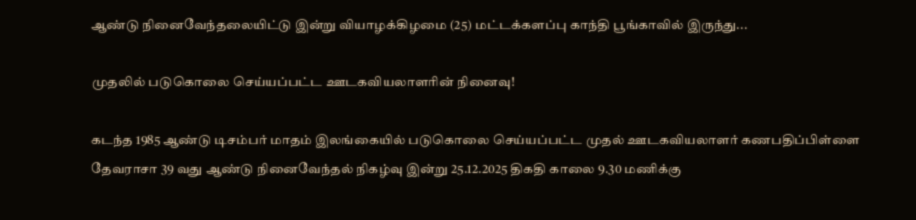ஆண்டு நினைவேந்தலையிட்டு இன்று வியாழக்கிழமை (25) மட்டக்களப்பு காந்தி பூங்காவில் இருந்து...

முதலில் படுகொலை செய்யப்பட்ட ஊடகவியலாளரின் நினைவு!

கடந்த 1985 ஆண்டு டிசம்பர் மாதம் இலங்கையில் படுகொலை செய்யப்பட்ட முதல் ஊடகவியலாளர் கணபதிப்பிள்ளை தேவராசா 39 வது ஆண்டு நினைவேந்தல் நிகழ்வு இன்று 25.12.2025 திகதி காலை 9.30 மணிக்கு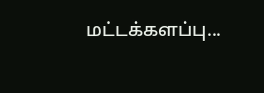மட்டக்களப்பு...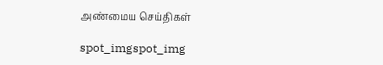அண்மைய செய்திகள்

spot_imgspot_img